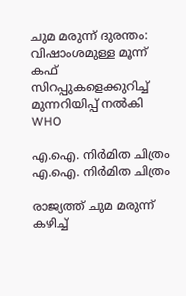ചുമ മരുന്ന് ദുരന്തം: വിഷാംശമുള്ള മൂന്ന് കഫ് സിറപ്പുകളെക്കുറിച്ച് മുന്നറിയിപ്പ് നൽകി WHO

എ.ഐ. നിർമിത ചിത്രം
എ.ഐ. നിർമിത ചിത്രം

രാജ്യത്ത് ചുമ മരുന്ന് കഴിച്ച്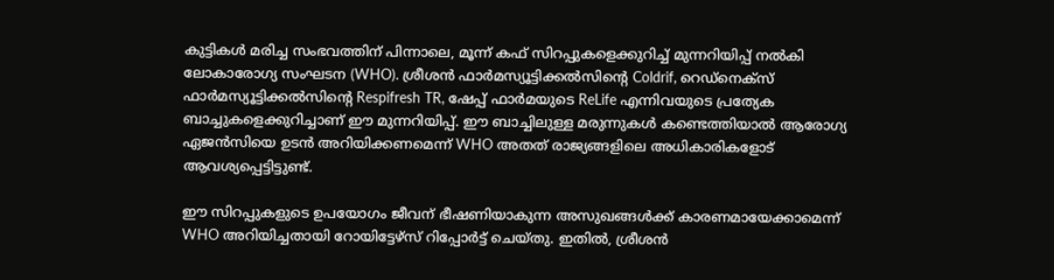കുട്ടികൾ മരിച്ച സംഭവത്തിന് പിന്നാലെ, മൂന്ന് കഫ് സിറപ്പുകളെക്കുറിച്ച് മുന്നറിയിപ്പ് നൽകി ലോകാരോഗ്യ സംഘടന (WHO). ശ്രീശന്‍ ഫാർമസ്യൂട്ടിക്കൽസിന്റെ Coldrif, റെഡ്‌നെക്സ് ഫാർമസ്യൂട്ടിക്കൽസിന്റെ Respifresh TR, ഷേപ്പ് ഫാർമയുടെ ReLife എന്നിവയുടെ പ്രത്യേക ബാച്ചുകളെക്കുറിച്ചാണ് ഈ മുന്നറിയിപ്പ്. ഈ ബാച്ചിലുള്ള മരുന്നുകൾ കണ്ടെത്തിയാൽ ആരോഗ്യ ഏജൻസിയെ ഉടൻ അറിയിക്കണമെന്ന് WHO അതത് രാജ്യങ്ങളിലെ അധികാരികളോട് ആവശ്യപ്പെട്ടിട്ടുണ്ട്.

ഈ സിറപ്പുകളുടെ ഉപയോഗം ജീവന് ഭീഷണിയാകുന്ന അസുഖങ്ങൾക്ക് കാരണമായേക്കാമെന്ന് WHO അറിയിച്ചതായി റോയിട്ടേഴ്സ് റിപ്പോർട്ട് ചെയ്തു. ഇതിൽ, ശ്രീശന്‍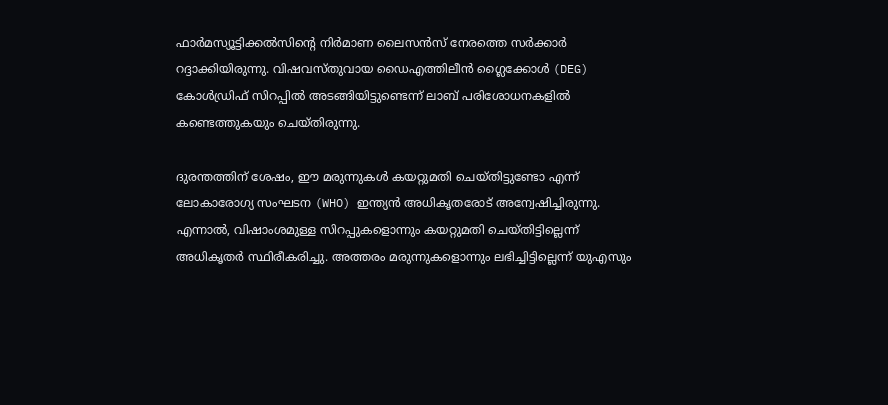ഫാര്‍മസ്യൂട്ടിക്കല്‍സിന്റെ നിർമാണ ലൈസൻസ് നേരത്തെ സർക്കാർ റദ്ദാക്കിയിരുന്നു. വിഷവസ്തുവായ ഡൈഎത്തിലീൻ ഗ്ലൈക്കോൾ (DEG) കോൾഡ്രിഫ് സിറപ്പിൽ അടങ്ങിയിട്ടുണ്ടെന്ന് ലാബ് പരിശോധനകളിൽ കണ്ടെത്തുകയും ചെയ്തിരുന്നു.

ദുരന്തത്തിന് ശേഷം, ഈ മരുന്നുകൾ കയറ്റുമതി ചെയ്തിട്ടുണ്ടോ എന്ന് ലോകാരോഗ്യ സംഘടന (WHO) ഇന്ത്യൻ അധികൃതരോട് അന്വേഷിച്ചിരുന്നു. എന്നാൽ, വിഷാംശമുള്ള സിറപ്പുകളൊന്നും കയറ്റുമതി ചെയ്തിട്ടില്ലെന്ന് അധികൃതർ സ്ഥിരീകരിച്ചു. അത്തരം മരുന്നുകളൊന്നും ലഭിച്ചിട്ടില്ലെന്ന് യുഎസും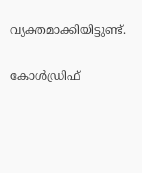വ്യക്തമാക്കിയിട്ടുണ്ട്.

കോൾഡ്രിഫ്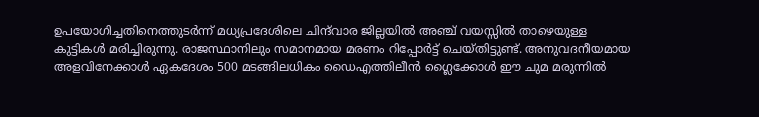ഉപയോഗിച്ചതിനെത്തുടർന്ന് മധ്യപ്രദേശിലെ ചിന്ദ്‌വാര ജില്ലയിൽ അഞ്ച് വയസ്സിൽ താഴെയുള്ള കുട്ടികൾ മരിച്ചിരുന്നു. രാജസ്ഥാനിലും സമാനമായ മരണം റിപ്പോർട്ട് ചെയ്തിട്ടുണ്ട്. അനുവദനീയമായ അളവിനേക്കാൾ ഏകദേശം 500 മടങ്ങിലധികം ഡൈഎത്തിലീൻ ഗ്ലൈക്കോൾ ഈ ചുമ മരുന്നിൽ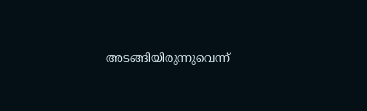അടങ്ങിയിരുന്നുവെന്ന്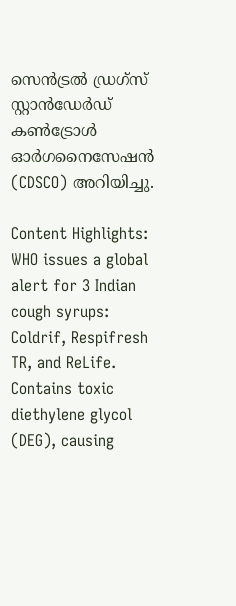സെൻട്രൽ ഡ്രഗ്‌സ് സ്റ്റാൻഡേർഡ് കൺട്രോൾ ഓർഗനൈസേഷൻ (CDSCO) അറിയിച്ചു.

Content Highlights: WHO issues a global alert for 3 Indian cough syrups: Coldrif, Respifresh TR, and ReLife. Contains toxic diethylene glycol (DEG), causing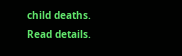child deaths. Read details.